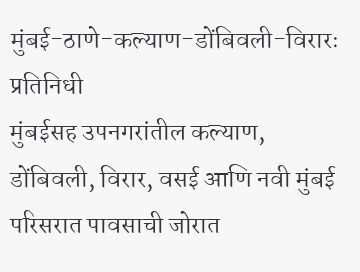मुंबई-ठाणे-कल्याण-डोंबिवली-विरारः प्रतिनिधी
मुंबईसह उपनगरांतील कल्याण, डोंबिवली, विरार, वसई आणि नवी मुंबई परिसरात पावसाची जोरात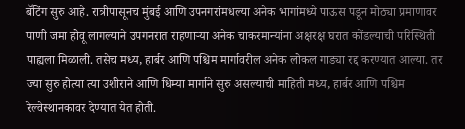बॅटिंग सुरु आहे. रात्रीपासूनच मुंबई आणि उपनगरांमधल्या अनेक भागांमध्ये पाऊस पडून मोठ्या प्रमाणावर पाणी जमा होवू लागल्याने उपगनरात राहणाऱ्या अनेक चाकरमान्यांना अक्षरक्ष घरात कोंडल्याची परिस्थिती पाह्यला मिळाली. तसेच मध्य, हार्बर आणि पश्चिम मार्गावरील अनेक लोकल गाड्या रद्द करण्यात आल्या. तर ज्या सुरु होत्या त्या उशीराने आणि धिम्या मार्गाने सुरु असल्याची माहिती मध्य, हार्बर आणि पश्चिम रेल्वेस्थानकावर देण्यात येत होती.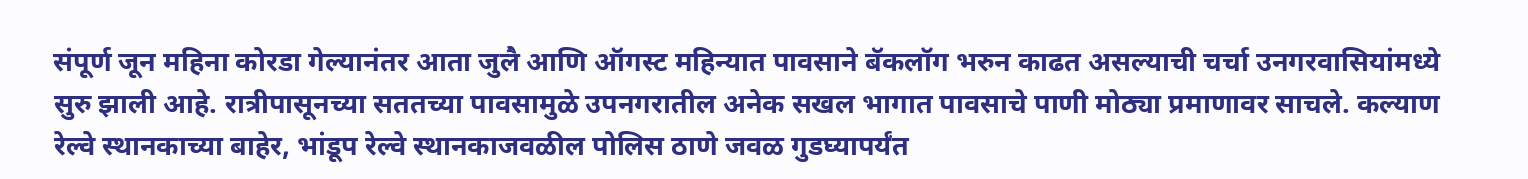संपूर्ण जून महिना कोरडा गेल्यानंतर आता जुलै आणि ऑगस्ट महिन्यात पावसाने बॅकलॉग भरुन काढत असल्याची चर्चा उनगरवासियांमध्ये सुरु झाली आहे. रात्रीपासूनच्या सततच्या पावसामुळे उपनगरातील अनेक सखल भागात पावसाचे पाणी मोठ्या प्रमाणावर साचले. कल्याण रेल्वे स्थानकाच्या बाहेर, भांडूप रेल्वे स्थानकाजवळील पोलिस ठाणे जवळ गुडघ्यापर्यंत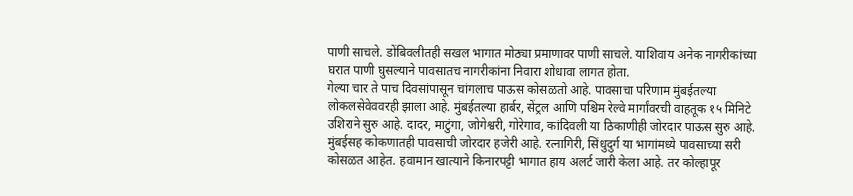पाणी साचले. डोंबिवलीतही सखल भागात मोठ्या प्रमाणावर पाणी साचले. याशिवाय अनेक नागरीकांच्या घरात पाणी घुसल्याने पावसातच नागरीकांना निवारा शोधावा लागत होता.
गेल्या चार ते पाच दिवसांपासून चांगलाच पाऊस कोसळतो आहे. पावसाचा परिणाम मुंबईतल्या लोकलसेवेववरही झाला आहे. मुंबईतल्या हार्बर, सेंट्रल आणि पश्चिम रेल्वे मार्गांवरची वाहतूक १५ मिनिटे उशिराने सुरु आहे. दादर, माटुंगा, जोगेश्वरी, गोरेगाव, कांदिवली या ठिकाणीही जोरदार पाऊस सुरु आहे. मुंबईसह कोकणातही पावसाची जोरदार हजेरी आहे. रत्नागिरी, सिंधुदुर्ग या भागांमध्ये पावसाच्या सरी कोसळत आहेत. हवामान खात्याने किनारपट्टी भागात हाय अलर्ट जारी केला आहे. तर कोल्हापूर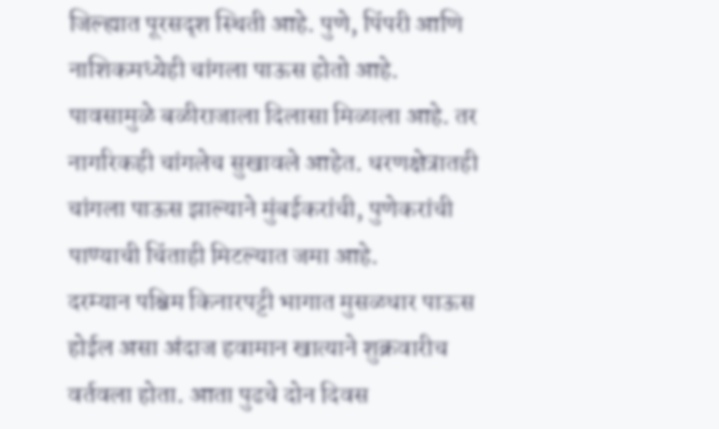जिल्ह्यात पूरसदृश स्थिती आहे. पुणे, पिंपरी आणि नाशिकमध्येही चांगला पाऊस होतो आहे. पावसामुळे बळीराजाला दिलासा मिळाला आहे. तर नागरिकही चांगलेच सुखावले आहेत. धरणक्षेत्रातही चांगला पाऊस झाल्याने मुंबईकरांची, पुणेकरांची पाण्याची चिंताही मिटल्यात जमा आहे.
दरम्यान पश्चिम किनारपट्टी भागात मुसळधार पाऊस होईल असा अंदाज हवामान खात्याने शुक्रवारीच वर्तवला होता. आता पुढचे दोन दिवस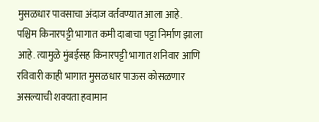मुसळधार पावसाचा अंदाज वर्तवण्यात आला आहे. पश्चिम किनारपट्टी भागात कमी दाबाचा पट्टा निर्माण झाला आहे. त्यामुळे मुंबईसह किनारपट्टी भागात शनिवार आणि रविवारी काही भागात मुसळधार पाऊस कोसळणार असल्याची शक्यता हवामान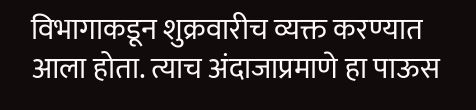विभागाकडून शुक्रवारीच व्यक्त करण्यात आला होता. त्याच अंदाजाप्रमाणे हा पाऊस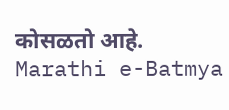कोसळतो आहे.
Marathi e-Batmya